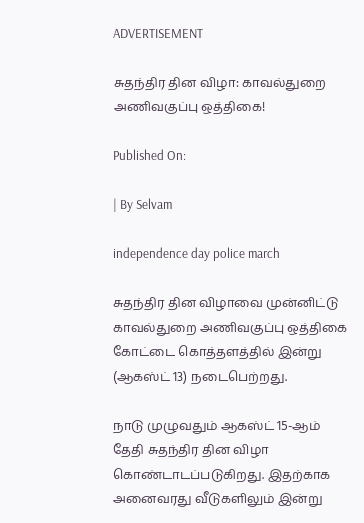ADVERTISEMENT

சுதந்திர தின விழா: காவல்துறை அணிவகுப்பு ஒத்திகை!

Published On:

| By Selvam

independence day police march

சுதந்திர தின விழாவை முன்னிட்டு காவல்துறை அணிவகுப்பு ஒத்திகை கோட்டை கொத்தளத்தில் இன்று (ஆகஸ்ட் 13) நடைபெற்றது.

நாடு முழுவதும் ஆகஸ்ட் 15-ஆம் தேதி சுதந்திர தின விழா கொண்டாடப்படுகிறது. இதற்காக அனைவரது வீடுகளிலும் இன்று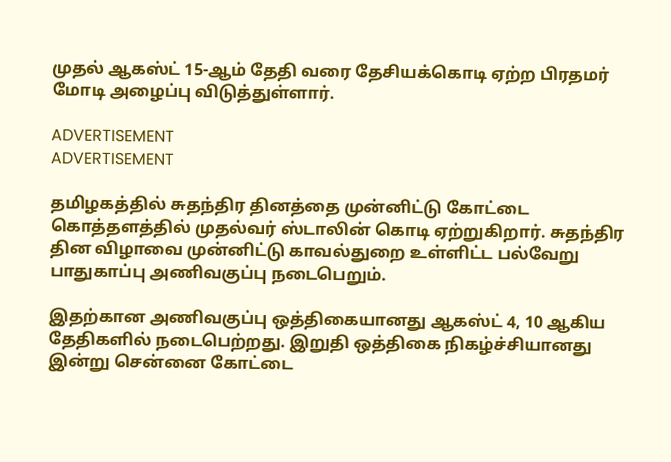முதல் ஆகஸ்ட் 15-ஆம் தேதி வரை தேசியக்கொடி ஏற்ற பிரதமர் மோடி அழைப்பு விடுத்துள்ளார்.

ADVERTISEMENT
ADVERTISEMENT

தமிழகத்தில் சுதந்திர தினத்தை முன்னிட்டு கோட்டை கொத்தளத்தில் முதல்வர் ஸ்டாலின் கொடி ஏற்றுகிறார். சுதந்திர தின விழாவை முன்னிட்டு காவல்துறை உள்ளிட்ட பல்வேறு பாதுகாப்பு அணிவகுப்பு நடைபெறும்.

இதற்கான அணிவகுப்பு ஒத்திகையானது ஆகஸ்ட் 4, 10 ஆகிய தேதிகளில் நடைபெற்றது. இறுதி ஒத்திகை நிகழ்ச்சியானது இன்று சென்னை கோட்டை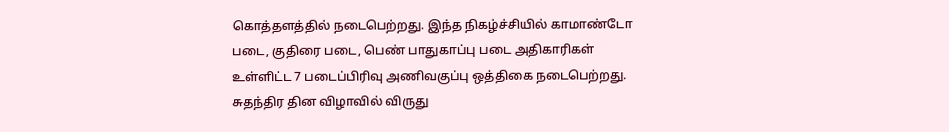கொத்தளத்தில் நடைபெற்றது. இந்த நிகழ்ச்சியில் காமாண்டோ படை, குதிரை படை, பெண் பாதுகாப்பு படை அதிகாரிகள் உள்ளிட்ட 7 படைப்பிரிவு அணிவகுப்பு ஒத்திகை நடைபெற்றது. சுதந்திர தின விழாவில் விருது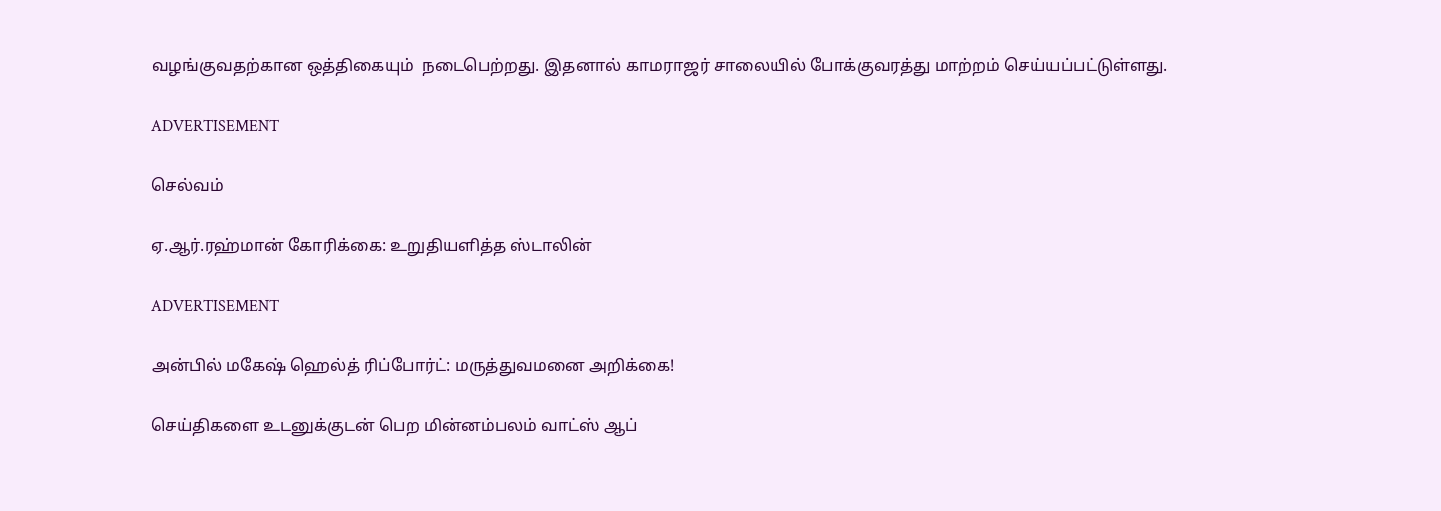வழங்குவதற்கான ஒத்திகையும்  நடைபெற்றது. இதனால் காமராஜர் சாலையில் போக்குவரத்து மாற்றம் செய்யப்பட்டுள்ளது.

ADVERTISEMENT

செல்வம்

ஏ.ஆர்.ரஹ்மான் கோரிக்கை: உறுதியளித்த ஸ்டாலின்

ADVERTISEMENT

அன்பில் மகேஷ் ஹெல்த் ரிப்போர்ட்: மருத்துவமனை அறிக்கை!

செய்திகளை உடனுக்குடன் பெற மின்னம்பலம் வாட்ஸ் ஆப்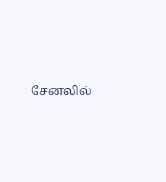சேனலில்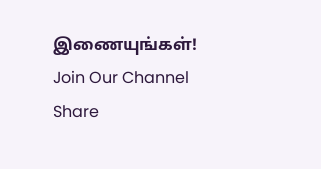இணையுங்கள்!
Join Our Channel
Share